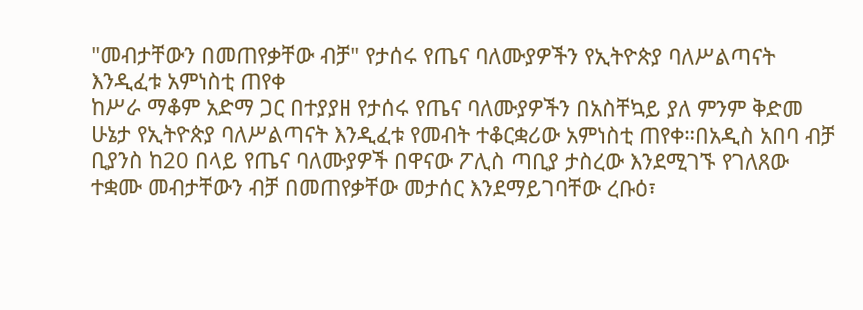"መብታቸውን በመጠየቃቸው ብቻ" የታሰሩ የጤና ባለሙያዎችን የኢትዮጵያ ባለሥልጣናት እንዲፈቱ አምነስቲ ጠየቀ
ከሥራ ማቆም አድማ ጋር በተያያዘ የታሰሩ የጤና ባለሙያዎችን በአስቸኳይ ያለ ምንም ቅድመ ሁኔታ የኢትዮጵያ ባለሥልጣናት እንዲፈቱ የመብት ተቆርቋሪው አምነስቲ ጠየቀ።በአዲስ አበባ ብቻ ቢያንስ ከ20 በላይ የጤና ባለሙያዎች በዋናው ፖሊስ ጣቢያ ታስረው እንደሚገኙ የገለጸው ተቋሙ መብታቸውን ብቻ በመጠየቃቸው መታሰር እንደማይገባቸው ረቡዕ፣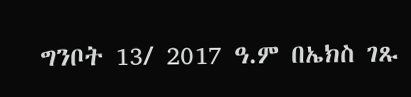ግንቦት 13/ 2017 ዓ.ም በኤክስ ገጹ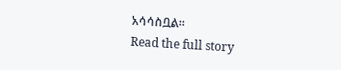አሳሳስቧል።
Read the full story